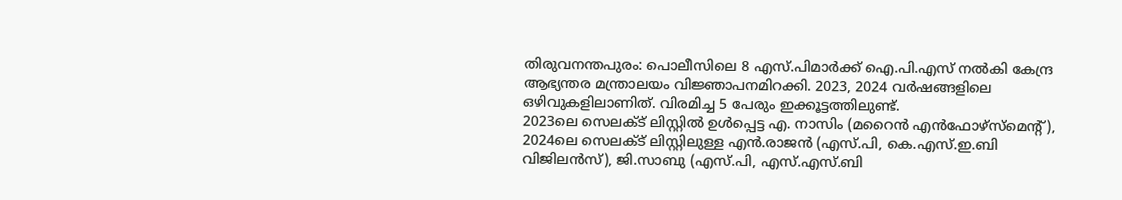തിരുവനന്തപുരം: പൊലീസിലെ 8 എസ്.പിമാർക്ക് ഐ.പി.എസ് നൽകി കേന്ദ്ര ആഭ്യന്തര മന്ത്രാലയം വിജ്ഞാപനമിറക്കി. 2023, 2024 വർഷങ്ങളിലെ ഒഴിവുകളിലാണിത്. വിരമിച്ച 5 പേരും ഇക്കൂട്ടത്തിലുണ്ട്.
2023ലെ സെലക്ട് ലിസ്റ്റിൽ ഉൾപ്പെട്ട എ. നാസിം (മറൈൻ എൻഫോഴ്സ്മെന്റ്), 2024ലെ സെലക്ട് ലിസ്റ്റിലുള്ള എൻ.രാജൻ (എസ്.പി, കെ.എസ്.ഇ.ബി വിജിലൻസ്), ജി.സാബു (എസ്.പി, എസ്.എസ്.ബി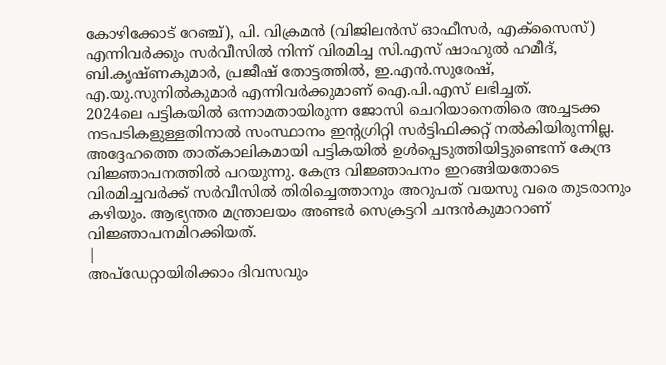കോഴിക്കോട് റേഞ്ച്), പി. വിക്രമൻ (വിജിലൻസ് ഓഫീസർ, എക്സൈസ്) എന്നിവർക്കും സർവീസിൽ നിന്ന് വിരമിച്ച സി.എസ് ഷാഹുൽ ഹമീദ്, ബി.കൃഷ്ണകുമാർ, പ്രജീഷ് തോട്ടത്തിൽ, ഇ.എൻ.സുരേഷ്, എ.യു.സുനിൽകുമാർ എന്നിവർക്കുമാണ് ഐ.പി.എസ് ലഭിച്ചത്.
2024ലെ പട്ടികയിൽ ഒന്നാമതായിരുന്ന ജോസി ചെറിയാനെതിരെ അച്ചടക്ക നടപടികളുള്ളതിനാൽ സംസ്ഥാനം ഇന്റഗ്രിറ്റി സർട്ടിഫിക്കറ്റ് നൽകിയിരുന്നില്ല. അദ്ദേഹത്തെ താത്കാലികമായി പട്ടികയിൽ ഉൾപ്പെടുത്തിയിട്ടുണ്ടെന്ന് കേന്ദ്ര വിജ്ഞാപനത്തിൽ പറയുന്നു. കേന്ദ്ര വിജ്ഞാപനം ഇറങ്ങിയതോടെ വിരമിച്ചവർക്ക് സർവീസിൽ തിരിച്ചെത്താനും അറുപത് വയസു വരെ തുടരാനും കഴിയും. ആഭ്യന്തര മന്ത്രാലയം അണ്ടർ സെക്രട്ടറി ചന്ദൻകുമാറാണ് വിജ്ഞാപനമിറക്കിയത്.
|
അപ്ഡേറ്റായിരിക്കാം ദിവസവും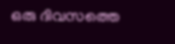ഒരു ദിവസത്തെ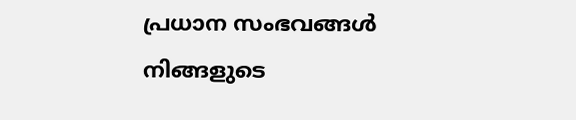പ്രധാന സംഭവങ്ങൾ നിങ്ങളുടെ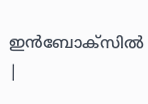ഇൻബോക്സിൽ |